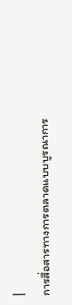|
การสื่อสารทางการตลาดแบบบูรณาการ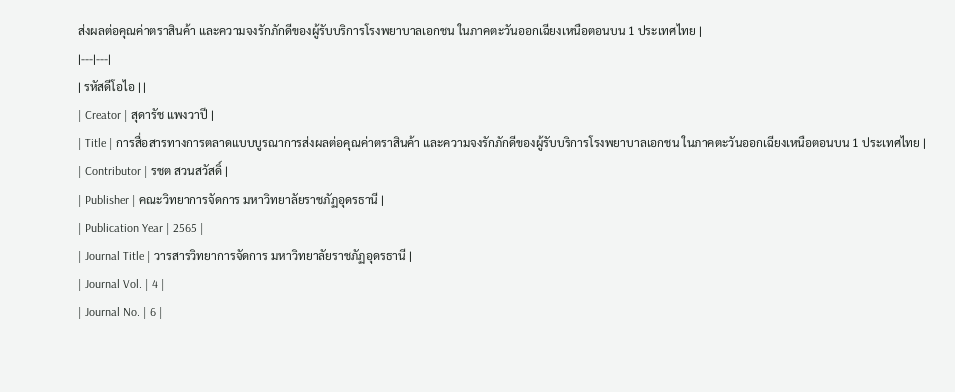ส่งผลต่อคุณค่าตราสินค้า และความจงรักภักดีของผู้รับบริการโรงพยาบาลเอกชน ในภาคตะวันออกเฉียงเหนือตอนบน 1 ประเทศไทย |
|---|---|
| รหัสดีโอไอ | |
| Creator | สุดารัช แพงวาปี |
| Title | การสื่อสารทางการตลาดแบบบูรณาการส่งผลต่อคุณค่าตราสินค้า และความจงรักภักดีของผู้รับบริการโรงพยาบาลเอกชน ในภาคตะวันออกเฉียงเหนือตอนบน 1 ประเทศไทย |
| Contributor | รชต สวนสวัสดิ์ |
| Publisher | คณะวิทยาการจัดการ มหาวิทยาลัยราชภัฏอุดรธานี |
| Publication Year | 2565 |
| Journal Title | วารสารวิทยาการจัดการ มหาวิทยาลัยราชภัฏอุดรธานี |
| Journal Vol. | 4 |
| Journal No. | 6 |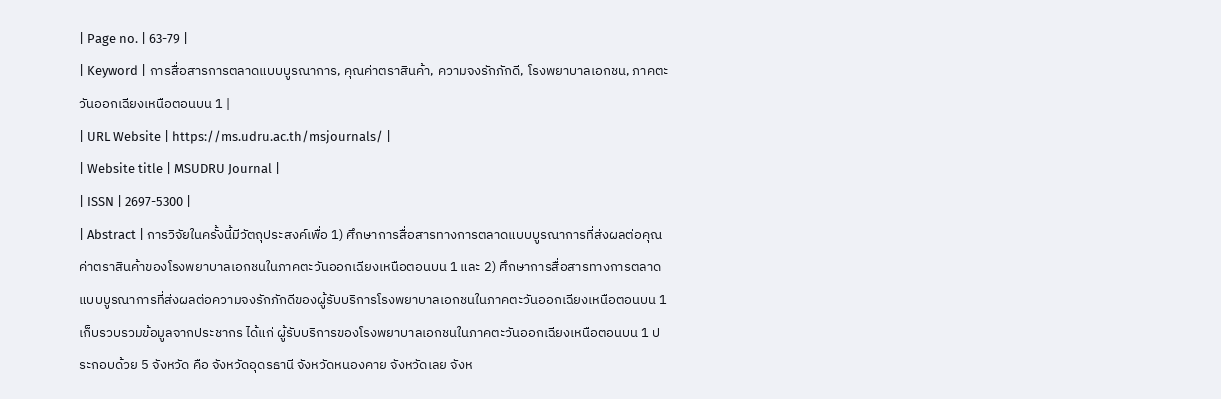| Page no. | 63-79 |
| Keyword | การสื่อสารการตลาดแบบบูรณาการ, คุณค่าตราสินค้า, ความจงรักภักดี, โรงพยาบาลเอกชน, ภาคตะวันออกเฉียงเหนือตอนบน 1 |
| URL Website | https://ms.udru.ac.th/msjournals/ |
| Website title | MSUDRU Journal |
| ISSN | 2697-5300 |
| Abstract | การวิจัยในครั้งนี้มีวัตถุประสงค์เพื่อ 1) ศึกษาการสื่อสารทางการตลาดแบบบูรณาการที่ส่งผลต่อคุณค่าตราสินค้าของโรงพยาบาลเอกชนในภาคตะวันออกเฉียงเหนือตอนบน 1 และ 2) ศึกษาการสื่อสารทางการตลาดแบบบูรณาการที่ส่งผลต่อความจงรักภักดีของผู้รับบริการโรงพยาบาลเอกชนในภาคตะวันออกเฉียงเหนือตอนบน 1 เก็บรวบรวมข้อมูลจากประชากร ได้แก่ ผู้รับบริการของโรงพยาบาลเอกชนในภาคตะวันออกเฉียงเหนือตอนบน 1 ประกอบด้วย 5 จังหวัด คือ จังหวัดอุดรธานี จังหวัดหนองคาย จังหวัดเลย จังห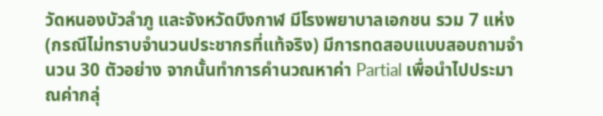วัดหนองบัวลำภู และจังหวัดบึงกาฬ มีโรงพยาบาลเอกชน รวม 7 แห่ง (กรณีไม่ทราบจำนวนประชากรที่แท้จริง) มีการทดสอบแบบสอบถามจำนวน 30 ตัวอย่าง จากนั้นทำการคำนวณหาค่า Partial เพื่อนำไปประมาณค่ากลุ่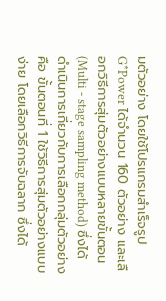มตัวอย่าง โดยใช้โปรแกรมสำเร็จรูป G*Power ได้จำนวน 160 ตัวอย่าง และเลือกวิธีการสุ่มตัวอย่างแบบหลายขั้นตอน (Multi - stage sampling method) ซึ่งได้ดำเนินการเกี่ยวกับการเลือกกลุ่มตัวอย่าง คือ ขั้นตอนที่ 1 ใช้วิธีการสุ่มตัวอย่างแบบง่าย โดยเลือกวิธีการจับฉลาก ซึ่งได้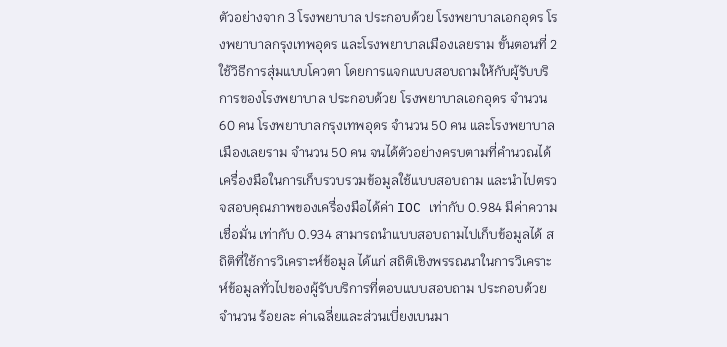ตัวอย่างจาก 3 โรงพยาบาล ประกอบด้วย โรงพยาบาลเอกอุดร โรงพยาบาลกรุงเทพอุดร และโรงพยาบาลเมืองเลยราม ขั้นตอนที่ 2 ใช้วิธีการสุ่มแบบโควตา โดยการแจกแบบสอบถามให้กับผู้รับบริการของโรงพยาบาล ประกอบด้วย โรงพยาบาลเอกอุดร จำนวน 60 คน โรงพยาบาลกรุงเทพอุดร จำนวน 50 คน และโรงพยาบาลเมืองเลยราม จำนวน 50 คน จนได้ตัวอย่างครบตามที่คำนวณได้ เครื่องมือในการเก็บรวบรวมข้อมูลใช้แบบสอบถาม และนำไปตรวจสอบคุณภาพของเครื่องมือได้ค่า IOC เท่ากับ 0.984 มีค่าความเชื่อมั่น เท่ากับ 0.934 สามารถนำแบบสอบถามไปเก็บข้อมูลได้ สถิติที่ใช้การวิเคราะห์ข้อมูล ได้แก่ สถิติเชิงพรรณนาในการวิเคราะห์ข้อมูลทั่วไปของผู้รับบริการที่ตอบแบบสอบถาม ประกอบด้วย จำนวน ร้อยละ ค่าเฉลี่ยและส่วนเบี่ยงเบนมา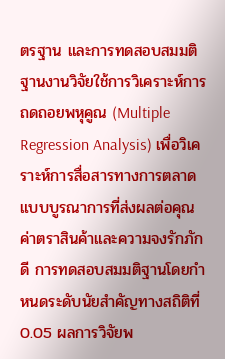ตรฐาน และการทดสอบสมมติฐานงานวิจัยใช้การวิเคราะห์การถดถอยพหุคูณ (Multiple Regression Analysis) เพื่อวิเคราะห์การสื่อสารทางการตลาดแบบบูรณาการที่ส่งผลต่อคุณค่าตราสินค้าและความจงรักภักดี การทดสอบสมมติฐานโดยกำหนดระดับนัยสำคัญทางสถิติที่ 0.05 ผลการวิจัยพ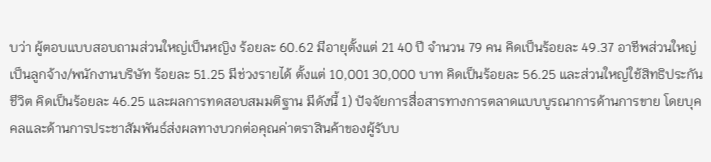บว่า ผู้ตอบแบบสอบถามส่วนใหญ่เป็นหญิง ร้อยละ 60.62 มีอายุตั้งแต่ 21 40 ปี จำนวน 79 คน คิดเป็นร้อยละ 49.37 อาชีพส่วนใหญ่เป็นลูกจ้าง/พนักงานบริษัท ร้อยละ 51.25 มีช่วงรายได้ ตั้งแต่ 10,001 30,000 บาท คิดเป็นร้อยละ 56.25 และส่วนใหญ่ใช้สิทธิประกันชีวิต คิดเป็นร้อยละ 46.25 และผลการทดสอบสมมติฐาน มีดังนี้ 1) ปัจจัยการสื่อสารทางการตลาดแบบบูรณาการด้านการขาย โดยบุคคลและด้านการประชาสัมพันธ์ส่งผลทางบวกต่อคุณค่าตราสินค้าของผู้รับบ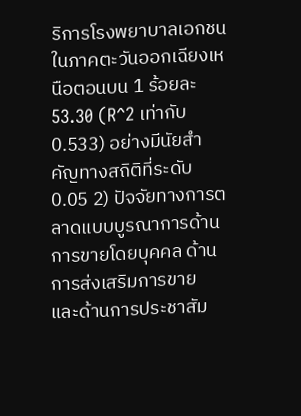ริการโรงพยาบาลเอกชน ในภาคตะวันออกเฉียงเหนือตอนบน 1 ร้อยละ 53.30 (R^2 เท่ากับ 0.533) อย่างมีนัยสำคัญทางสถิติที่ระดับ 0.05 2) ปัจจัยทางการตลาดแบบบูรณาการด้านการขายโดยบุคคล ด้านการส่งเสริมการขาย และด้านการประชาสัม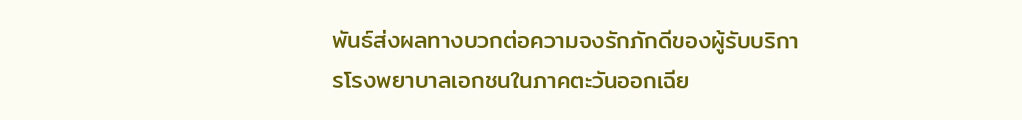พันธ์ส่งผลทางบวกต่อความจงรักภักดีของผู้รับบริการโรงพยาบาลเอกชนในภาคตะวันออกเฉีย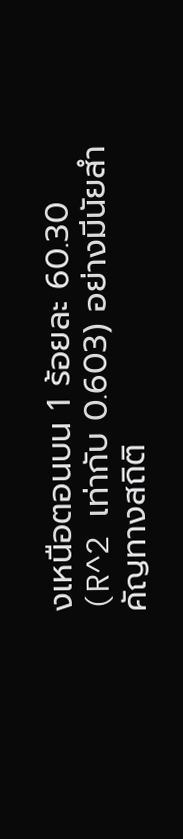งเหนือตอนบน 1 ร้อยละ 60.30 (R^2 เท่ากับ 0.603) อย่างมีนัยสำคัญทางสถิติ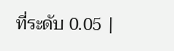ที่ระดับ 0.05 |